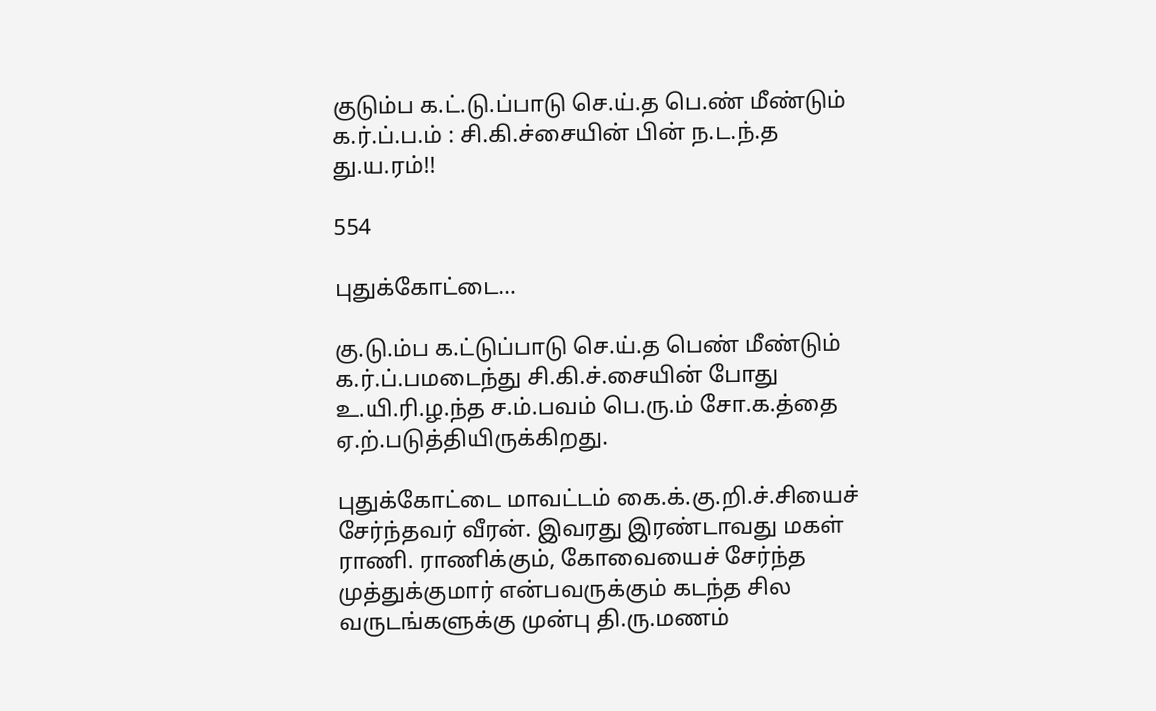குடும்ப க.ட்.டு.ப்பாடு செ.ய்.த பெ.ண் மீண்டும் க.ர்.ப்.ப.ம் : சி.கி.ச்சையின் பின் ந.ட.ந்.த து.ய.ரம்!!

554

புதுக்கோட்டை…

கு.டு.ம்ப க.ட்டுப்பாடு செ.ய்.த பெண் மீண்டும் க.ர்.ப்.பமடைந்து சி.கி.ச்.சையின் போது உ.யி.ரி.ழ.ந்த ச.ம்.பவம் பெ.ரு.ம் சோ.க.த்தை ஏ.ற்.படுத்தியிருக்கிறது.

புதுக்கோட்டை மாவட்டம் கை.க்.கு.றி.ச்.சியைச் சேர்ந்தவர் வீரன். இவரது இரண்டாவது மகள் ராணி. ராணிக்கும், கோவையைச் சேர்ந்த முத்துக்குமார் என்பவருக்கும் கடந்த சில வருடங்களுக்கு முன்பு தி.ரு.மணம்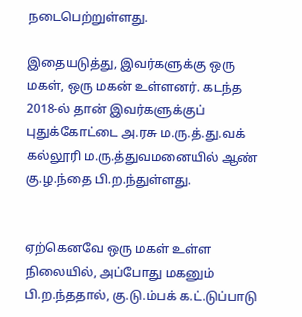நடைபெற்றுள்ளது.

இதையடுத்து, இவர்களுக்கு ஒரு மகள், ஒரு மகன் உள்ளனர். கடந்த 2018-ல் தான் இவர்களுக்குப் புதுக்கோட்டை அ.ரசு ம.ரு.த்.து.வக் கல்லூரி ம.ரு.த்துவமனையில் ஆண் கு.ழ.ந்தை பி.ற.ந்துள்ளது.


ஏற்கெனவே ஒரு மகள் உள்ள நிலையில், அப்போது மகனும் பி.ற.ந்ததால், கு.டு.ம்பக் க.ட்.டுப்பாடு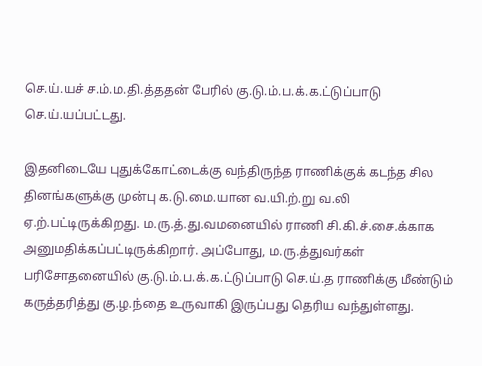செ.ய்.யச் ச.ம்.ம.தி.த்ததன் பேரில் கு.டு.ம்.ப.க்.க.ட்டுப்பாடு செ.ய்.யப்பட்டது.

இதனிடையே புதுக்கோட்டைக்கு வந்திருந்த ராணிக்குக் கடந்த சில தினங்களுக்கு முன்பு க.டு.மை.யான வ.யி.ற்.று வ.லி ஏ.ற்.பட்டிருக்கிறது. ம.ரு.த்.து.வமனையில் ராணி சி.கி.ச்.சை.க்காக அனுமதிக்கப்பட்டிருக்கிறார். அப்போது, ம.ரு.த்துவர்கள் பரிசோதனையில் கு.டு.ம்.ப.க்.க.ட்டுப்பாடு செ.ய்.த ராணிக்கு மீண்டும் கருத்தரித்து கு.ழ.ந்தை உருவாகி இருப்பது தெரிய வந்துள்ளது.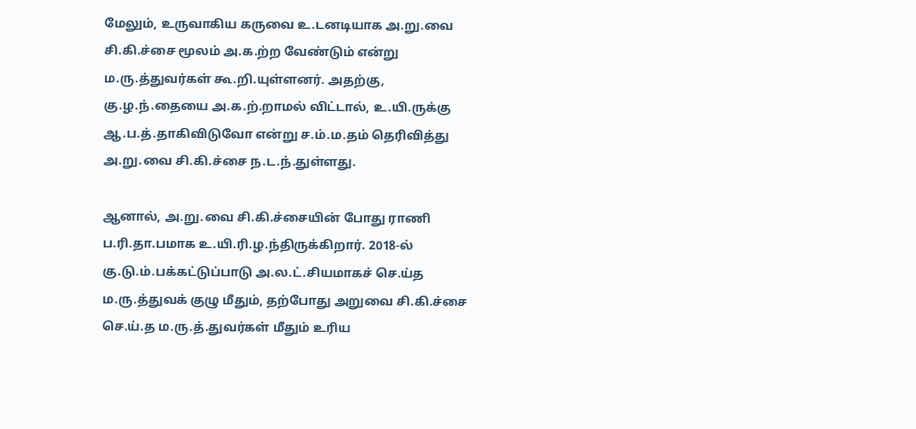மேலும், உருவாகிய கருவை உ.டனடியாக அ.று.வை சி.கி.ச்சை மூலம் அ.க.ற்ற வேண்டும் என்று ம.ரு.த்துவர்கள் கூ.றி.யுள்ளனர். அதற்கு, கு.ழ.ந்.தையை அ.க.ற்.றாமல் விட்டால், உ.யி.ருக்கு ஆ.ப.த்.தாகிவிடுவோ என்று ச.ம்.ம.தம் தெரிவித்து அ.று.வை சி.கி.ச்சை ந.ட.ந்.துள்ளது.

ஆனால், அ.று.வை சி.கி.ச்சையின் போது ராணி ப.ரி.தா.பமாக உ.யி.ரி.ழ.ந்திருக்கிறார். 2018-ல் கு.டு.ம்.பக்கட்டுப்பாடு அ.ல.ட்.சியமாகச் செ.ய்த ம.ரு.த்துவக் குழு மீதும், தற்போது அறுவை சி.கி.ச்சை செ.ய்.த ம.ரு.த்.துவர்கள் மீதும் உரிய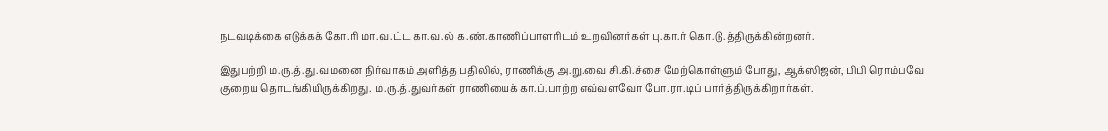நடவடிக்கை எடுக்கக் கோ.ரி மா.வ.ட்ட கா.வ.ல் க.ண்.காணிப்பாளரிடம் உறவினர்கள் பு.கா.ர் கொ.டு.த்திருக்கின்றனர்.

இதுபற்றி ம.ரு.த்.து.வமனை நிர்வாகம் அளித்த பதிலில், ராணிக்கு அ.று.வை சி.கி.ச்சை மேற்கொள்ளும் போது, ஆக்ஸிஜன், பிபி ரொம்பவே குறைய தொடங்கியிருக்கிறது. ம.ரு.த்.துவர்கள் ராணியைக் கா.ப்.பாற்ற எவ்வளவோ போ.ரா.டிப் பார்த்திருக்கிறார்கள்.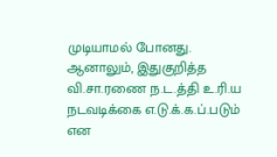முடியாமல் போனது. ஆனாலும், இதுகுறித்த வி.சா.ரணை ந.ட.த்தி உ.ரி.ய நடவடிக்கை எ.டு.க்.க.ப்.படும் என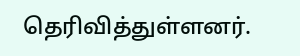தெரிவித்துள்ளனர்.